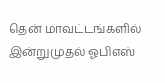தென் மாவட்டங்களில் இன்றுமுதல் ஓபிஎஸ்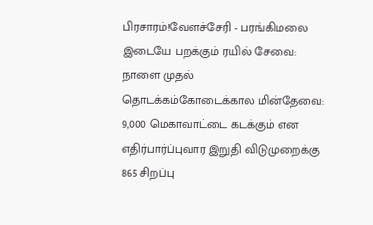பிரசாரம்!வேளச்சேரி - பரங்கிமலை இடையே பறக்கும் ரயில் சேவை: நாளை முதல் தொடக்கம்கோடைக்கால மின்தேவை: 9,000 மெகாவாட்டை கடக்கும் என எதிர்பார்ப்புவார இறுதி விடுமுறைக்கு 865 சிறப்பு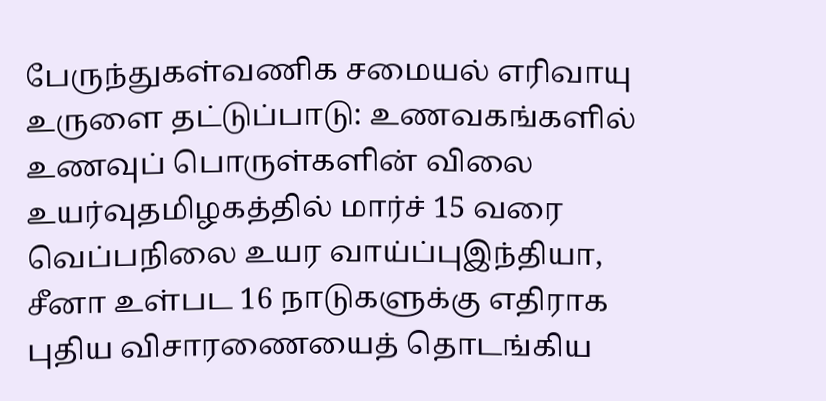பேருந்துகள்வணிக சமையல் எரிவாயு உருளை தட்டுப்பாடு: உணவகங்களில் உணவுப் பொருள்களின் விலை உயர்வுதமிழகத்தில் மார்ச் 15 வரை வெப்பநிலை உயர வாய்ப்புஇந்தியா, சீனா உள்பட 16 நாடுகளுக்கு எதிராக புதிய விசாரணையைத் தொடங்கிய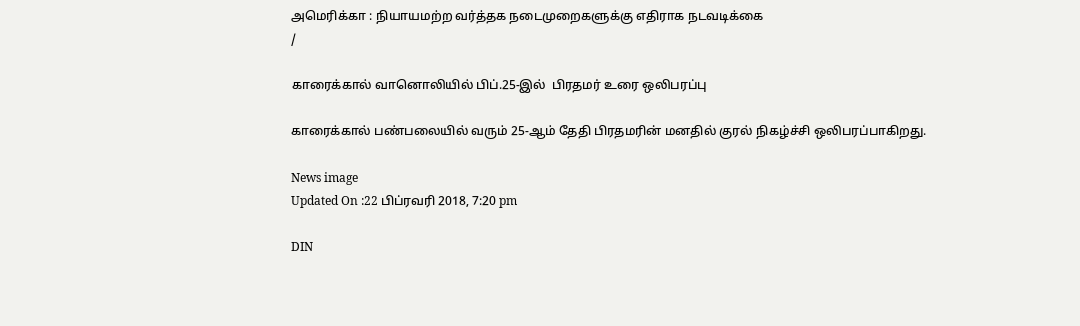அமெரிக்கா : நியாயமற்ற வர்த்தக நடைமுறைகளுக்கு எதிராக நடவடிக்கை
/

காரைக்கால் வானொலியில் பிப்.25-இல்  பிரதமர் உரை ஒலிபரப்பு

காரைக்கால் பண்பலையில் வரும் 25-ஆம் தேதி பிரதமரின் மனதில் குரல் நிகழ்ச்சி ஒலிபரப்பாகிறது.

News image
Updated On :22 பிப்ரவரி 2018, 7:20 pm

DIN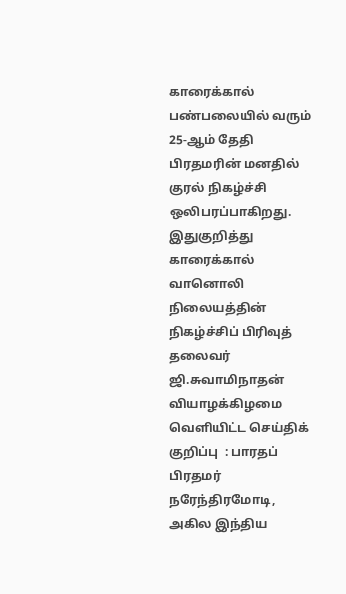காரைக்கால் பண்பலையில் வரும் 25-ஆம் தேதி பிரதமரின் மனதில் குரல் நிகழ்ச்சி ஒலிபரப்பாகிறது.
இதுகுறித்து காரைக்கால் வானொலி நிலையத்தின் நிகழ்ச்சிப் பிரிவுத் தலைவர் ஜி.சுவாமிநாதன் வியாழக்கிழமை வெளியிட்ட செய்திக் குறிப்பு  : பாரதப் பிரதமர் நரேந்திரமோடி, அகில இந்திய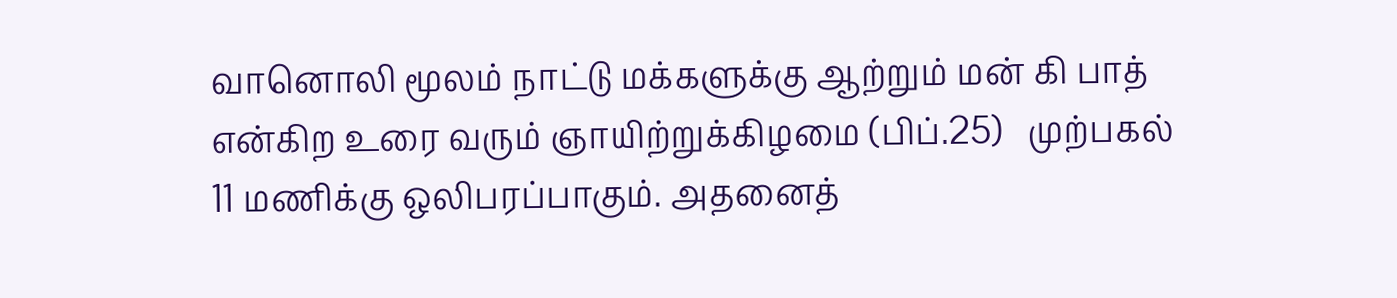வானொலி மூலம் நாட்டு மக்களுக்கு ஆற்றும் மன் கி பாத் என்கிற உரை வரும் ஞாயிற்றுக்கிழமை (பிப்.25)   முற்பகல்  11 மணிக்கு ஒலிபரப்பாகும். அதனைத்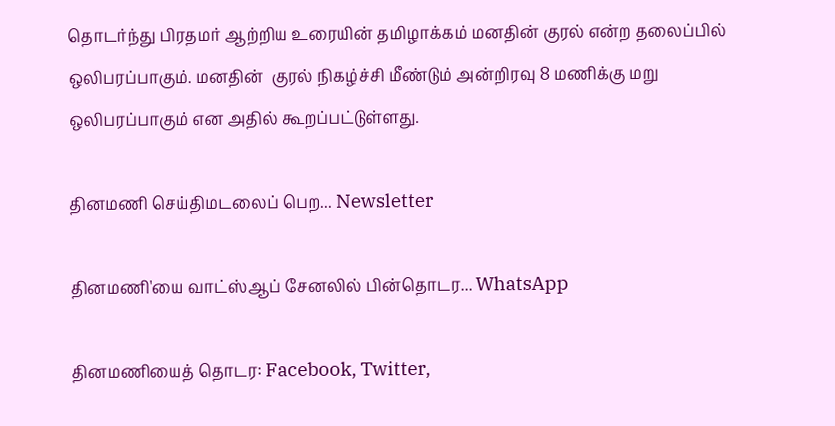தொடர்ந்து பிரதமர் ஆற்றிய உரையின் தமிழாக்கம் மனதின் குரல் என்ற தலைப்பில் ஒலிபரப்பாகும். மனதின்  குரல் நிகழ்ச்சி மீண்டும் அன்றிரவு 8 மணிக்கு மறு ஒலிபரப்பாகும் என அதில் கூறப்பட்டுள்ளது.

தினமணி செய்திமடலைப் பெற... Newsletter

தினமணி'யை வாட்ஸ்ஆப் சேனலில் பின்தொடர... WhatsApp

தினமணியைத் தொடர: Facebook, Twitter,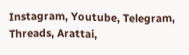Instagram, Youtube, Telegram, Threads, Arattai,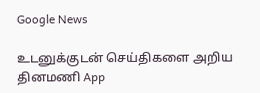Google News

உடனுக்குடன் செய்திகளை அறிய தினமணி App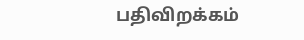பதிவிறக்கம்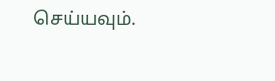செய்யவும்.